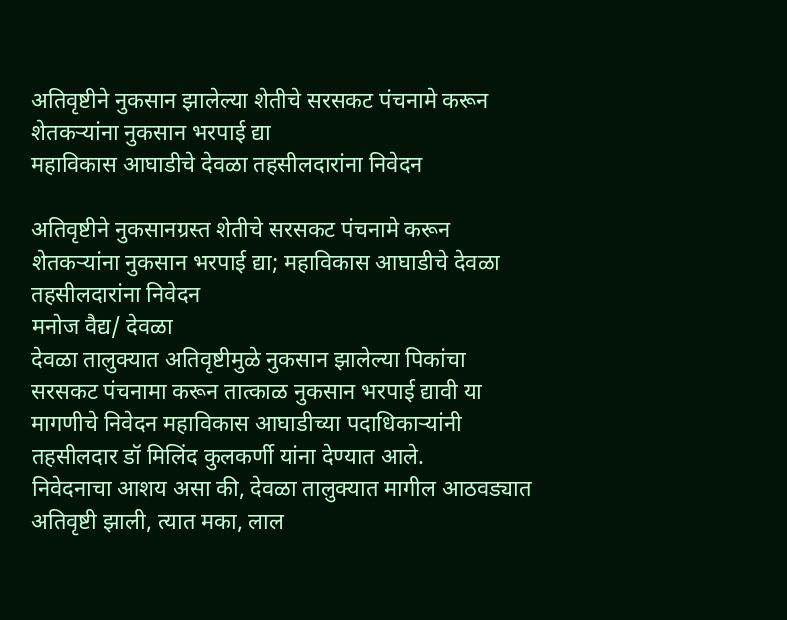अतिवृष्टीने नुकसान झालेल्या शेतीचे सरसकट पंचनामे करून शेतकऱ्यांना नुकसान भरपाई द्या
महाविकास आघाडीचे देवळा तहसीलदारांना निवेदन

अतिवृष्टीने नुकसानग्रस्त शेतीचे सरसकट पंचनामे करून शेतकऱ्यांना नुकसान भरपाई द्या; महाविकास आघाडीचे देवळा तहसीलदारांना निवेदन
मनोज वैद्य/ देवळा
देवळा तालुक्यात अतिवृष्टीमुळे नुकसान झालेल्या पिकांचा सरसकट पंचनामा करून तात्काळ नुकसान भरपाई द्यावी या मागणीचे निवेदन महाविकास आघाडीच्या पदाधिकाऱ्यांनी तहसीलदार डॉ मिलिंद कुलकर्णी यांना देण्यात आले.
निवेदनाचा आशय असा की, देवळा तालुक्यात मागील आठवड्यात अतिवृष्टी झाली, त्यात मका, लाल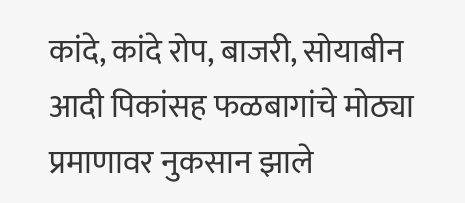कांदे, कांदे रोप, बाजरी, सोयाबीन आदी पिकांसह फळबागांचे मोठ्या प्रमाणावर नुकसान झाले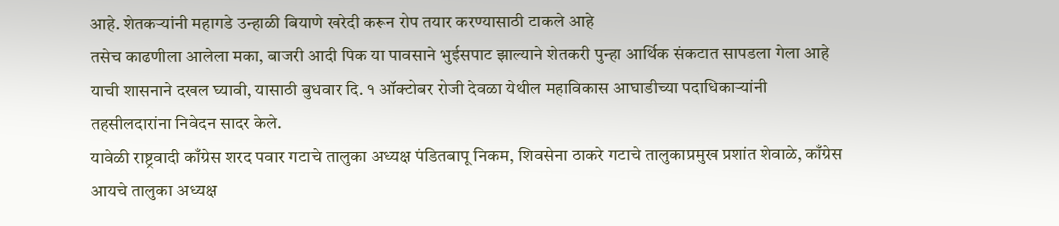आहे. शेतकऱ्यांनी महागडे उन्हाळी बियाणे खरेदी करून रोप तयार करण्यासाठी टाकले आहे
तसेच काढणीला आलेला मका, बाजरी आदी पिक या पावसाने भुईसपाट झाल्याने शेतकरी पुन्हा आर्थिक संकटात सापडला गेला आहे याची शासनाने दखल घ्यावी, यासाठी बुधवार दि. १ ऑक्टोबर रोजी देवळा येथील महाविकास आघाडीच्या पदाधिकाऱ्यांनी तहसीलदारांना निवेदन सादर केले.
यावेळी राष्ट्रवादी काँग्रेस शरद पवार गटाचे तालुका अध्यक्ष पंडितबापू निकम, शिवसेना ठाकरे गटाचे तालुकाप्रमुख प्रशांत शेवाळे, काँग्रेस आयचे तालुका अध्यक्ष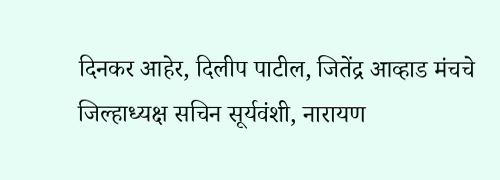दिनकर आहेर, दिलीप पाटील, जितेंद्र आव्हाड मंचचे जिल्हाध्यक्ष सचिन सूर्यवंशी, नारायण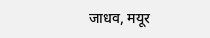जाधव, मयूर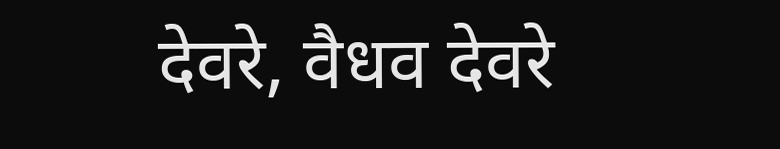देवरे, वैधव देवरे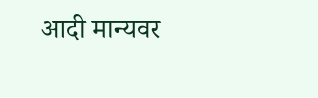आदी मान्यवर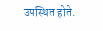उपस्थित होते.